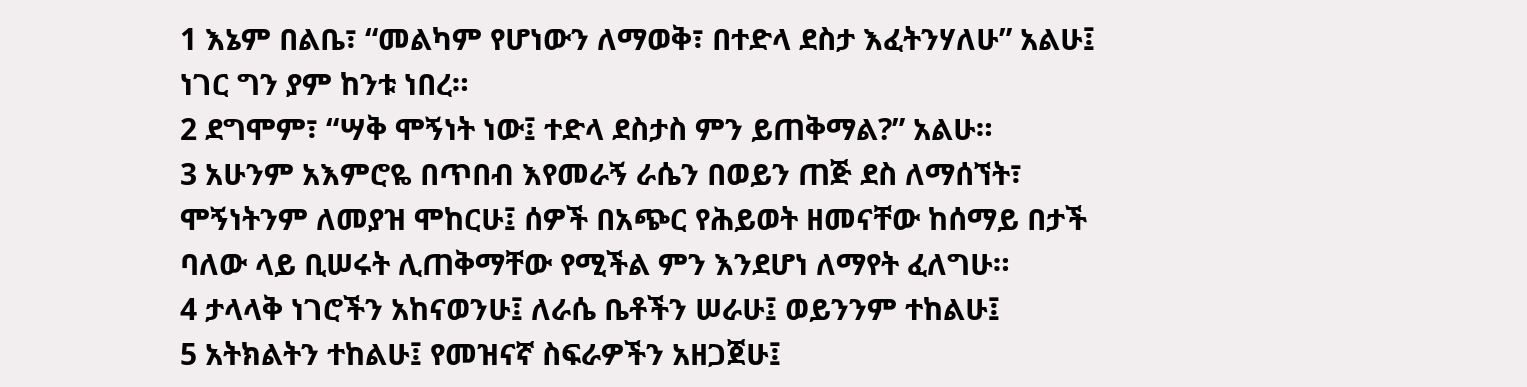1 እኔም በልቤ፣ “መልካም የሆነውን ለማወቅ፣ በተድላ ደስታ እፈትንሃለሁ” አልሁ፤ ነገር ግን ያም ከንቱ ነበረ።
2 ደግሞም፣ “ሣቅ ሞኝነት ነው፤ ተድላ ደስታስ ምን ይጠቅማል?” አልሁ።
3 አሁንም አእምሮዬ በጥበብ እየመራኝ ራሴን በወይን ጠጅ ደስ ለማሰኘት፣ ሞኝነትንም ለመያዝ ሞከርሁ፤ ሰዎች በአጭር የሕይወት ዘመናቸው ከሰማይ በታች ባለው ላይ ቢሠሩት ሊጠቅማቸው የሚችል ምን እንደሆነ ለማየት ፈለግሁ።
4 ታላላቅ ነገሮችን አከናወንሁ፤ ለራሴ ቤቶችን ሠራሁ፤ ወይንንም ተከልሁ፤
5 አትክልትን ተከልሁ፤ የመዝናኛ ስፍራዎችን አዘጋጀሁ፤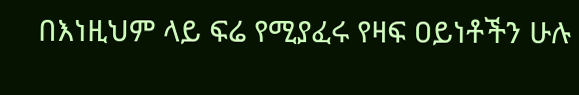በእነዚህም ላይ ፍሬ የሚያፈሩ የዛፍ ዐይነቶችን ሁሉ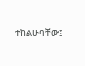ተከልሁባቸው፤